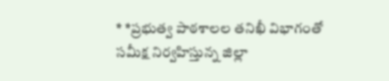* *ప్రభుత్వ పాఠశాలల తనిఖీ విభాగంతో సమీక్ష నిర్వహిస్తున్న జిల్లా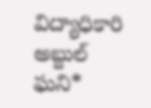విద్యాధికారి అబ్దుల్ ఘని*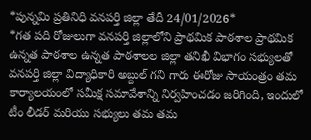*పున్నమి ప్రతినిధి వనపర్తి జిల్లా తేదీ 24/01/2026*
*గత పది రోజులుగా వనపర్తి జిల్లాలోని ప్రాథమిక పాఠశాల ప్రాథమిక ఉన్నత పాఠశాల ఉన్నత పాఠశాలల జిల్లా తనిఖీ విభాగం సభ్యులతో వనపర్తి జిల్లా విద్యాధికారి అబ్దుల్ గని గారు ఈరోజు సాయంత్రం తమ కార్యాలయంలో సమీక్ష సమావేశాన్ని నిర్వహించడం జరిగింది, ఇందులో టీం లీడర్ మరియు సభ్యులు తమ తమ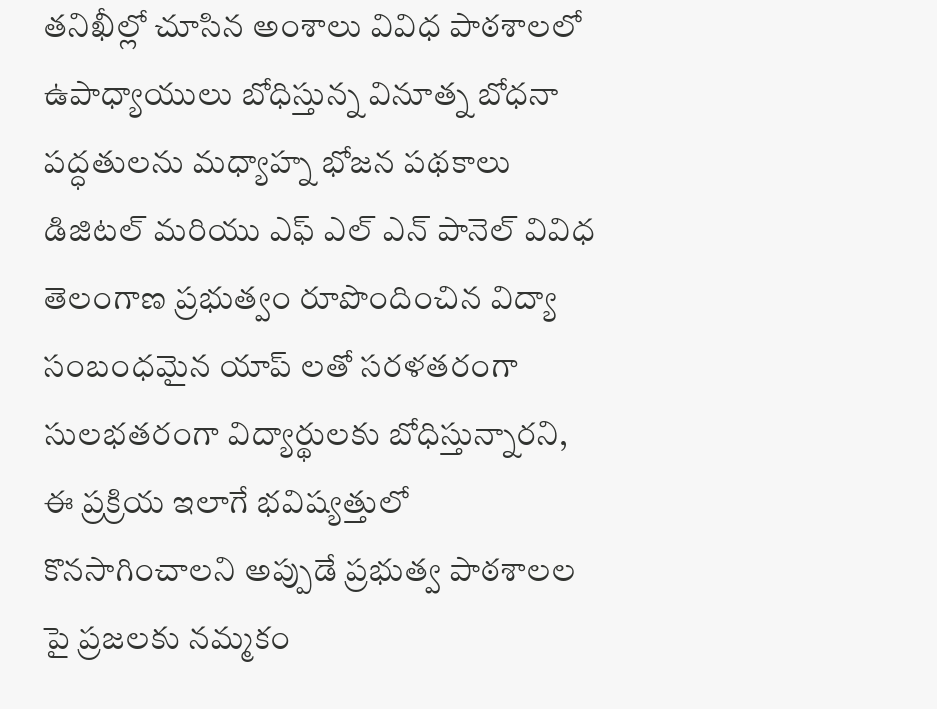తనిఖీల్లో చూసిన అంశాలు వివిధ పాఠశాలలో ఉపాధ్యాయులు బోధిస్తున్న వినూత్న బోధనా పద్ధతులను మధ్యాహ్న భోజన పథకాలు డిజిటల్ మరియు ఎఫ్ ఎల్ ఎన్ పానెల్ వివిధ తెలంగాణ ప్రభుత్వం రూపొందించిన విద్యా సంబంధమైన యాప్ లతో సరళతరంగా సులభతరంగా విద్యార్థులకు బోధిస్తున్నారని, ఈ ప్రక్రియ ఇలాగే భవిష్యత్తులో కొనసాగించాలని అప్పుడే ప్రభుత్వ పాఠశాలల పై ప్రజలకు నమ్మకం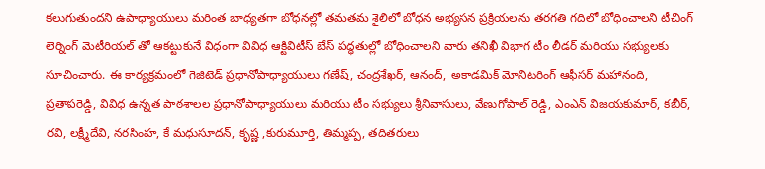కలుగుతుందని ఉపాధ్యాయులు మరింత బాధ్యతగా బోధనల్లో తమతమ శైలిలో బోధన అభ్యసన ప్రక్రియలను తరగతి గదిలో బోధించాలని టీచింగ్ లెర్నింగ్ మెటీరియల్ తో ఆకట్టుకునే విధంగా వివిధ ఆక్టివిటీస్ బేస్ పద్ధతుల్లో బోధించాలని వారు తనిఖీ విభాగ టీం లీడర్ మరియు సభ్యులకు సూచించారు. ఈ కార్యక్రమంలో గెజిటెడ్ ప్రధానోపాధ్యాయులు గణేష్, చంద్రశేఖర్, ఆనంద్, అకాడమిక్ మోనిటరింగ్ ఆఫీసర్ మహానంది, ప్రతాపరెడ్డి, వివిధ ఉన్నత పాఠశాలల ప్రధానోపాధ్యాయులు మరియు టీం సభ్యులు శ్రీనివాసులు, వేణుగోపాల్ రెడ్డి, ఎంఎన్ విజయకుమార్, కబీర్, రవి, లక్ష్మీదేవి, నరసింహ, కే మధుసూదన్, కృష్ణ ,కురుమూర్తి, తిమ్మప్ప, తదితరులు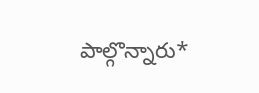పాల్గొన్నారు*